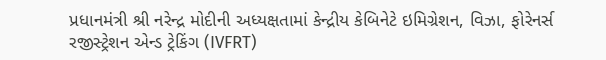પ્રધાનમંત્રી શ્રી નરેન્દ્ર મોદીની અધ્યક્ષતામાં કેન્દ્રીય કેબિનેટે ઇમિગ્રેશન, વિઝા, ફોરેનર્સ રજીસ્ટ્રેશન એન્ડ ટ્રેકિંગ (IVFRT)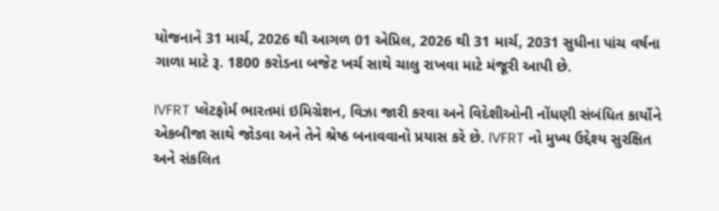યોજનાને 31 માર્ચ, 2026 થી આગળ 01 એપ્રિલ, 2026 થી 31 માર્ચ, 2031 સુધીના પાંચ વર્ષના ગાળા માટે રૂ. 1800 કરોડના બજેટ ખર્ચ સાથે ચાલુ રાખવા માટે મંજૂરી આપી છે.

IVFRT પ્લેટફોર્મ ભારતમાં ઇમિગ્રેશન, વિઝા જારી કરવા અને વિદેશીઓની નોંધણી સંબંધિત કાર્યોને એકબીજા સાથે જોડવા અને તેને શ્રેષ્ઠ બનાવવાનો પ્રયાસ કરે છે. IVFRT નો મુખ્ય ઉદ્દેશ્ય સુરક્ષિત અને સંકલિત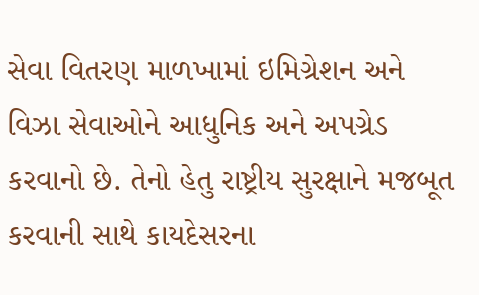સેવા વિતરણ માળખામાં ઇમિગ્રેશન અને વિઝા સેવાઓને આધુનિક અને અપગ્રેડ કરવાનો છે. તેનો હેતુ રાષ્ટ્રીય સુરક્ષાને મજબૂત કરવાની સાથે કાયદેસરના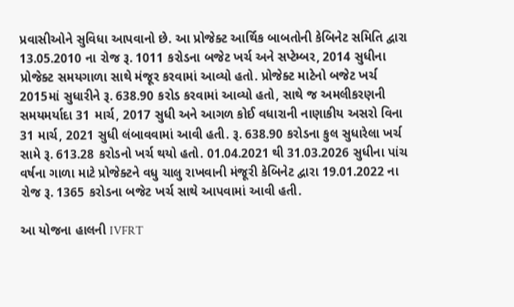પ્રવાસીઓને સુવિધા આપવાનો છે. આ પ્રોજેક્ટ આર્થિક બાબતોની કેબિનેટ સમિતિ દ્વારા 13.05.2010 ના રોજ રૂ. 1011 કરોડના બજેટ ખર્ચ અને સપ્ટેમ્બર, 2014 સુધીના પ્રોજેક્ટ સમયગાળા સાથે મંજૂર કરવામાં આવ્યો હતો. પ્રોજેક્ટ માટેનો બજેટ ખર્ચ 2015માં સુધારીને રૂ. 638.90 કરોડ કરવામાં આવ્યો હતો, સાથે જ અમલીકરણની સમયમર્યાદા 31 માર્ચ, 2017 સુધી અને આગળ કોઈ વધારાની નાણાકીય અસરો વિના 31 માર્ચ, 2021 સુધી લંબાવવામાં આવી હતી. રૂ. 638.90 કરોડના કુલ સુધારેલા ખર્ચ સામે રૂ. 613.28 કરોડનો ખર્ચ થયો હતો. 01.04.2021 થી 31.03.2026 સુધીના પાંચ વર્ષના ગાળા માટે પ્રોજેક્ટને વધુ ચાલુ રાખવાની મંજૂરી કેબિનેટ દ્વારા 19.01.2022 ના રોજ રૂ. 1365 કરોડના બજેટ ખર્ચ સાથે આપવામાં આવી હતી.

આ યોજના હાલની IVFRT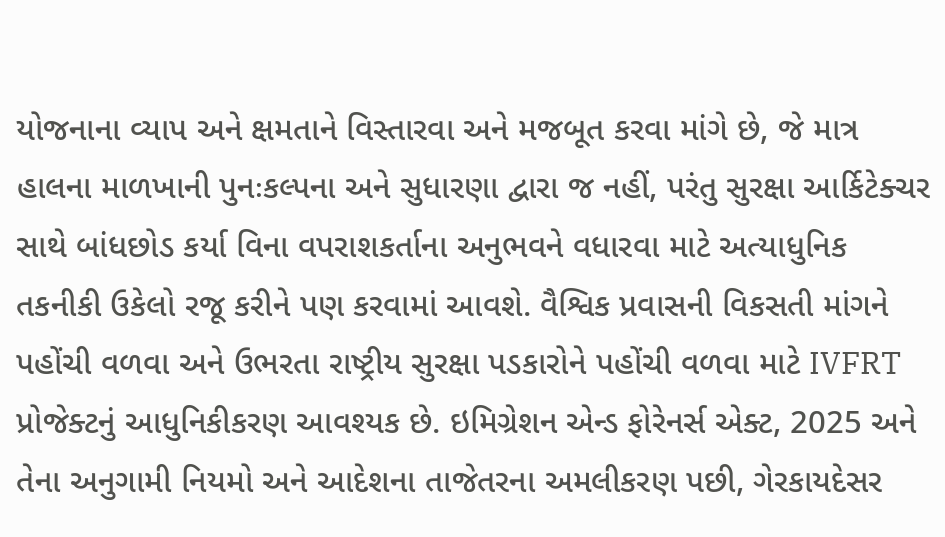યોજનાના વ્યાપ અને ક્ષમતાને વિસ્તારવા અને મજબૂત કરવા માંગે છે, જે માત્ર હાલના માળખાની પુનઃકલ્પના અને સુધારણા દ્વારા જ નહીં, પરંતુ સુરક્ષા આર્કિટેક્ચર સાથે બાંધછોડ કર્યા વિના વપરાશકર્તાના અનુભવને વધારવા માટે અત્યાધુનિક તકનીકી ઉકેલો રજૂ કરીને પણ કરવામાં આવશે. વૈશ્વિક પ્રવાસની વિકસતી માંગને પહોંચી વળવા અને ઉભરતા રાષ્ટ્રીય સુરક્ષા પડકારોને પહોંચી વળવા માટે IVFRT પ્રોજેક્ટનું આધુનિકીકરણ આવશ્યક છે. ઇમિગ્રેશન એન્ડ ફોરેનર્સ એક્ટ, 2025 અને તેના અનુગામી નિયમો અને આદેશના તાજેતરના અમલીકરણ પછી, ગેરકાયદેસર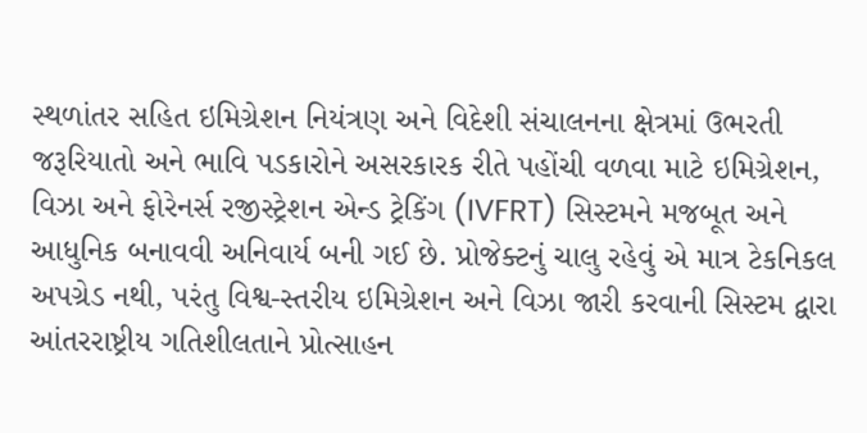સ્થળાંતર સહિત ઇમિગ્રેશન નિયંત્રણ અને વિદેશી સંચાલનના ક્ષેત્રમાં ઉભરતી જરૂરિયાતો અને ભાવિ પડકારોને અસરકારક રીતે પહોંચી વળવા માટે ઇમિગ્રેશન, વિઝા અને ફોરેનર્સ રજીસ્ટ્રેશન એન્ડ ટ્રેકિંગ (IVFRT) સિસ્ટમને મજબૂત અને આધુનિક બનાવવી અનિવાર્ય બની ગઈ છે. પ્રોજેક્ટનું ચાલુ રહેવું એ માત્ર ટેકનિકલ અપગ્રેડ નથી, પરંતુ વિશ્વ-સ્તરીય ઇમિગ્રેશન અને વિઝા જારી કરવાની સિસ્ટમ દ્વારા આંતરરાષ્ટ્રીય ગતિશીલતાને પ્રોત્સાહન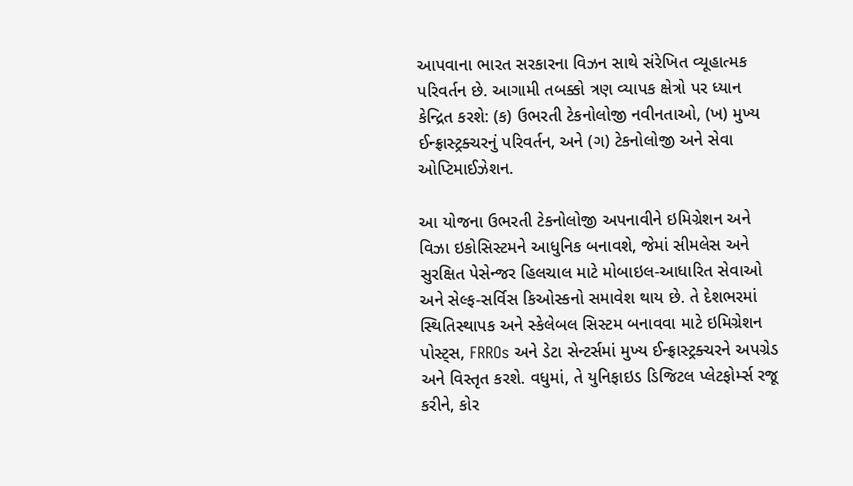આપવાના ભારત સરકારના વિઝન સાથે સંરેખિત વ્યૂહાત્મક પરિવર્તન છે. આગામી તબક્કો ત્રણ વ્યાપક ક્ષેત્રો પર ધ્યાન કેન્દ્રિત કરશે: (ક) ઉભરતી ટેકનોલોજી નવીનતાઓ, (ખ) મુખ્ય ઈન્ફ્રાસ્ટ્રક્ચરનું પરિવર્તન, અને (ગ) ટેકનોલોજી અને સેવા ઓપ્ટિમાઈઝેશન.

આ યોજના ઉભરતી ટેકનોલોજી અપનાવીને ઇમિગ્રેશન અને વિઝા ઇકોસિસ્ટમને આધુનિક બનાવશે, જેમાં સીમલેસ અને સુરક્ષિત પેસેન્જર હિલચાલ માટે મોબાઇલ-આધારિત સેવાઓ અને સેલ્ફ-સર્વિસ કિઓસ્કનો સમાવેશ થાય છે. તે દેશભરમાં સ્થિતિસ્થાપક અને સ્કેલેબલ સિસ્ટમ બનાવવા માટે ઇમિગ્રેશન પોસ્ટ્સ, FRROs અને ડેટા સેન્ટર્સમાં મુખ્ય ઈન્ફ્રાસ્ટ્રક્ચરને અપગ્રેડ અને વિસ્તૃત કરશે. વધુમાં, તે યુનિફાઇડ ડિજિટલ પ્લેટફોર્મ્સ રજૂ કરીને, કોર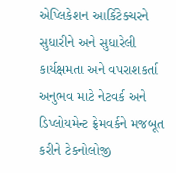એપ્લિકેશન આર્કિટેક્ચરને સુધારીને અને સુધારેલી કાર્યક્ષમતા અને વપરાશકર્તા અનુભવ માટે નેટવર્ક અને ડિપ્લોયમેન્ટ ફ્રેમવર્કને મજબૂત કરીને ટેકનોલોજી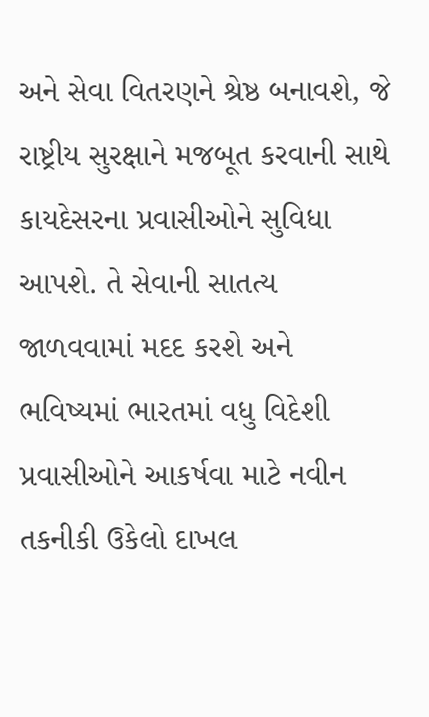અને સેવા વિતરણને શ્રેષ્ઠ બનાવશે, જે રાષ્ટ્રીય સુરક્ષાને મજબૂત કરવાની સાથે કાયદેસરના પ્રવાસીઓને સુવિધા આપશે. તે સેવાની સાતત્ય જાળવવામાં મદદ કરશે અને ભવિષ્યમાં ભારતમાં વધુ વિદેશી પ્રવાસીઓને આકર્ષવા માટે નવીન તકનીકી ઉકેલો દાખલ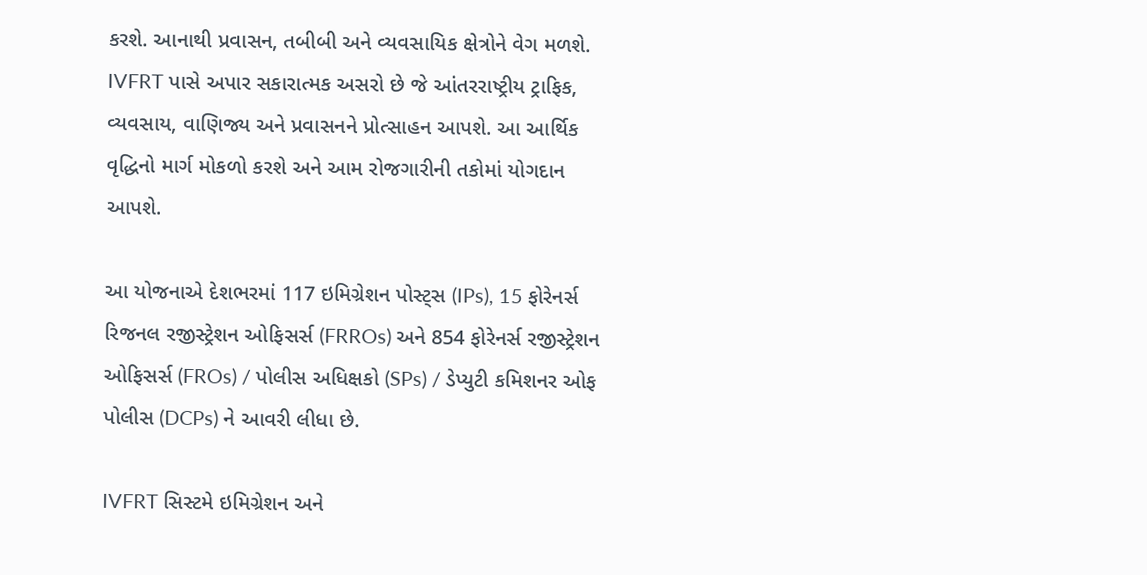કરશે. આનાથી પ્રવાસન, તબીબી અને વ્યવસાયિક ક્ષેત્રોને વેગ મળશે. IVFRT પાસે અપાર સકારાત્મક અસરો છે જે આંતરરાષ્ટ્રીય ટ્રાફિક, વ્યવસાય, વાણિજ્ય અને પ્રવાસનને પ્રોત્સાહન આપશે. આ આર્થિક વૃદ્ધિનો માર્ગ મોકળો કરશે અને આમ રોજગારીની તકોમાં યોગદાન આપશે.

આ યોજનાએ દેશભરમાં 117 ઇમિગ્રેશન પોસ્ટ્સ (IPs), 15 ફોરેનર્સ રિજનલ રજીસ્ટ્રેશન ઓફિસર્સ (FRROs) અને 854 ફોરેનર્સ રજીસ્ટ્રેશન ઓફિસર્સ (FROs) / પોલીસ અધિક્ષકો (SPs) / ડેપ્યુટી કમિશનર ઓફ પોલીસ (DCPs) ને આવરી લીધા છે.

IVFRT સિસ્ટમે ઇમિગ્રેશન અને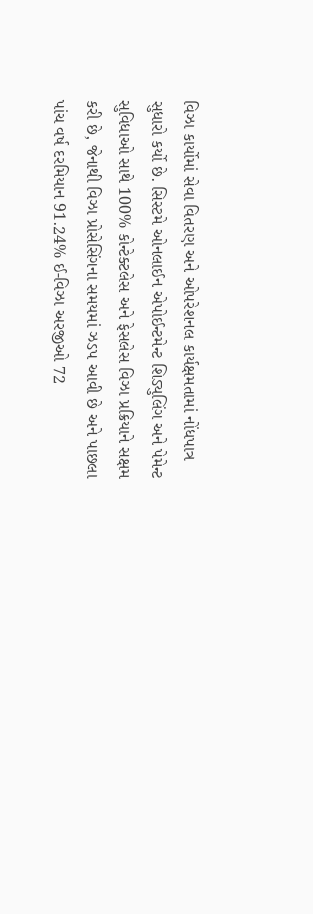વિઝા કાર્યોમાં સેવા વિતરણ અને ઓપરેશનલ કાર્યક્ષમતામાં નોંધપાત્ર સુધારો કર્યો છે. સિસ્ટમે ઓનલાઈન એપોઈન્ટમેન્ટ શિડ્યુલિંગ અને પેમેન્ટ સુવિધાઓ સાથે 100% કોન્ટેક્ટલેસ અને ફેસલેસ વિઝા પ્રક્રિયાને સક્ષમ કરી છે, જેનાથી વિઝા પ્રોસેસિંગના સમયમાં ઝડપ આવી છે અને પાછલા પાંચ વર્ષ દરમિયાન 91.24% ઈ-વિઝા અરજીઓ 72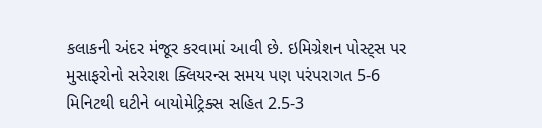કલાકની અંદર મંજૂર કરવામાં આવી છે. ઇમિગ્રેશન પોસ્ટ્સ પર મુસાફરોનો સરેરાશ ક્લિયરન્સ સમય પણ પરંપરાગત 5-6 મિનિટથી ઘટીને બાયોમેટ્રિક્સ સહિત 2.5-3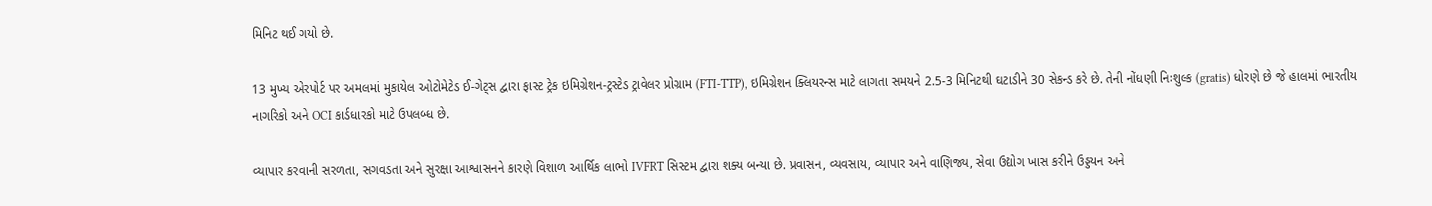મિનિટ થઈ ગયો છે.

13 મુખ્ય એરપોર્ટ પર અમલમાં મુકાયેલ ઓટોમેટેડ ઈ-ગેટ્સ દ્વારા ફાસ્ટ ટ્રેક ઇમિગ્રેશન-ટ્રસ્ટેડ ટ્રાવેલર પ્રોગ્રામ (FTI-TTP), ઇમિગ્રેશન ક્લિયરન્સ માટે લાગતા સમયને 2.5-3 મિનિટથી ઘટાડીને 30 સેકન્ડ કરે છે. તેની નોંધણી નિઃશુલ્ક (gratis) ધોરણે છે જે હાલમાં ભારતીય નાગરિકો અને OCI કાર્ડધારકો માટે ઉપલબ્ધ છે.

વ્યાપાર કરવાની સરળતા, સગવડતા અને સુરક્ષા આશ્વાસનને કારણે વિશાળ આર્થિક લાભો IVFRT સિસ્ટમ દ્વારા શક્ય બન્યા છે. પ્રવાસન, વ્યવસાય, વ્યાપાર અને વાણિજ્ય, સેવા ઉદ્યોગ ખાસ કરીને ઉડ્ડયન અને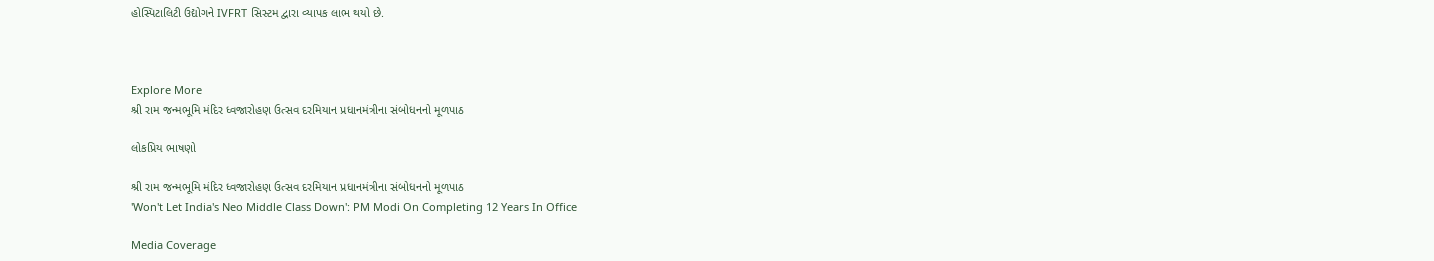હોસ્પિટાલિટી ઉદ્યોગને IVFRT સિસ્ટમ દ્વારા વ્યાપક લાભ થયો છે.



Explore More
શ્રી રામ જન્મભૂમિ મંદિર ધ્વજારોહણ ઉત્સવ દરમિયાન પ્રધાનમંત્રીના સંબોધનનો મૂળપાઠ

લોકપ્રિય ભાષણો

શ્રી રામ જન્મભૂમિ મંદિર ધ્વજારોહણ ઉત્સવ દરમિયાન પ્રધાનમંત્રીના સંબોધનનો મૂળપાઠ
'Won't Let India's Neo Middle Class Down': PM Modi On Completing 12 Years In Office

Media Coverage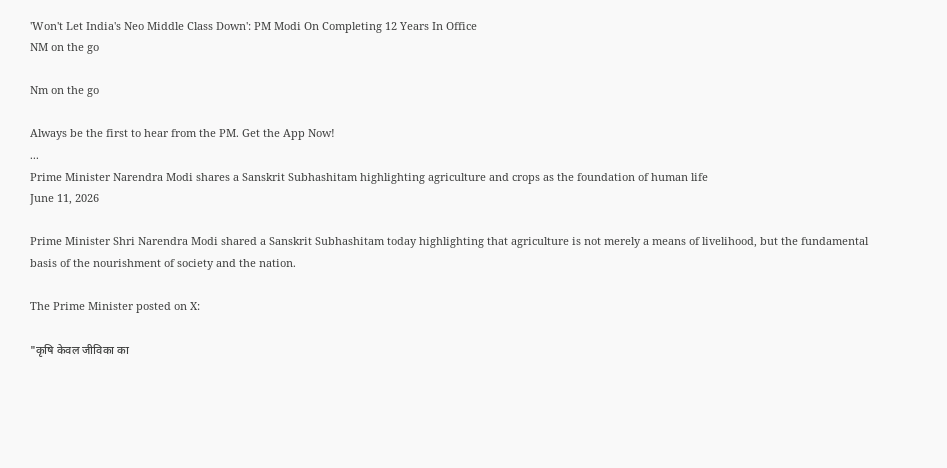'Won't Let India's Neo Middle Class Down': PM Modi On Completing 12 Years In Office
NM on the go

Nm on the go

Always be the first to hear from the PM. Get the App Now!
...
Prime Minister Narendra Modi shares a Sanskrit Subhashitam highlighting agriculture and crops as the foundation of human life
June 11, 2026

Prime Minister Shri Narendra Modi shared a Sanskrit Subhashitam today highlighting that agriculture is not merely a means of livelihood, but the fundamental basis of the nourishment of society and the nation.

The Prime Minister posted on X:

"कृषि केवल जीविका का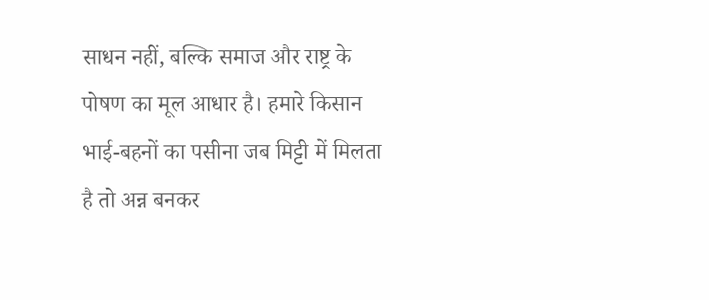साधन नहीं, बल्कि समाज और राष्ट्र के पोषण का मूल आधार है। हमारे किसान भाई-बहनों का पसीना जब मिट्टी में मिलता है तो अन्न बनकर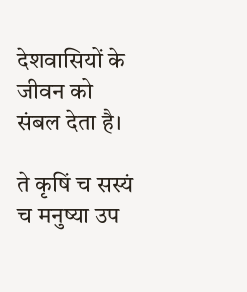देशवासियों के जीवन को संबल देता है।

ते कृषिं च सस्यं च मनुष्या उप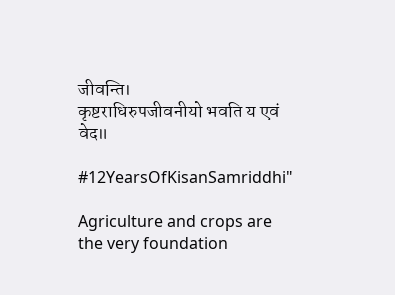जीवन्ति।
कृष्टराधिरुपजीवनीयो भवति य एवं वेद॥

#12YearsOfKisanSamriddhi"

Agriculture and crops are the very foundation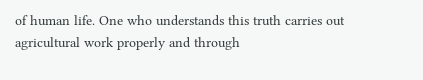of human life. One who understands this truth carries out agricultural work properly and through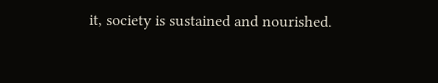it, society is sustained and nourished.